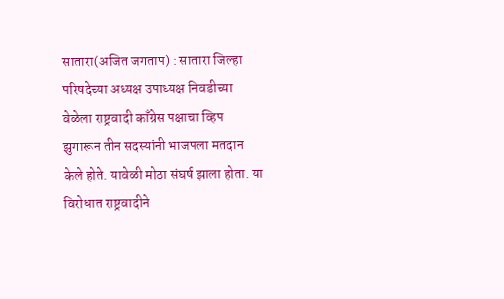सातारा(अजित जगताप) : सातारा जिल्हा परिषदेच्या अध्यक्ष उपाध्यक्ष निवडीच्या वेळेला राष्ट्रवादी काँग्रेस पक्षाचा व्हिप झुगारून तीन सदस्यांनी भाजपला मतदान केले होते. यावेळी मोठा संघर्ष झाला होता. या विरोधात राष्ट्रवादीने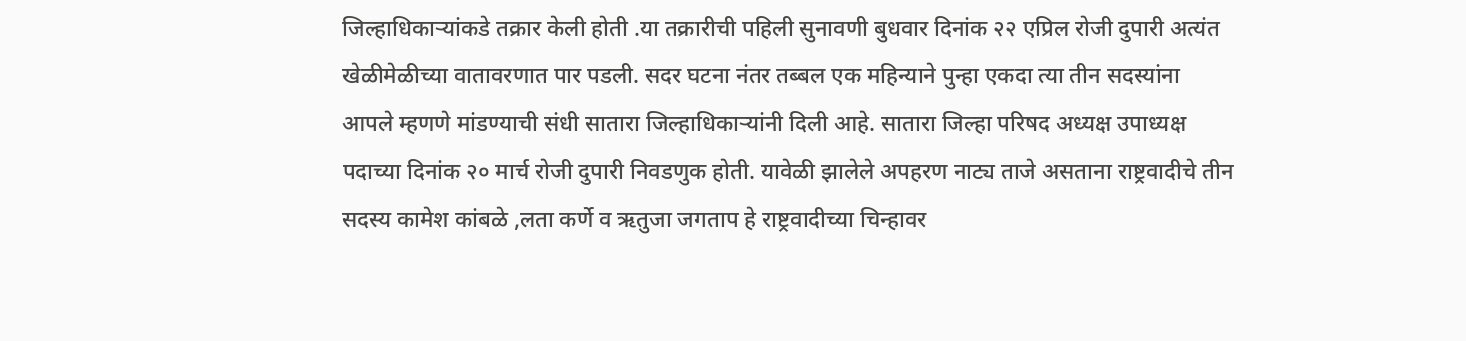जिल्हाधिकाऱ्यांकडे तक्रार केली होती .या तक्रारीची पहिली सुनावणी बुधवार दिनांक २२ एप्रिल रोजी दुपारी अत्यंत खेळीमेळीच्या वातावरणात पार पडली. सदर घटना नंतर तब्बल एक महिन्याने पुन्हा एकदा त्या तीन सदस्यांना आपले म्हणणे मांडण्याची संधी सातारा जिल्हाधिकाऱ्यांनी दिली आहे. सातारा जिल्हा परिषद अध्यक्ष उपाध्यक्ष पदाच्या दिनांक २० मार्च रोजी दुपारी निवडणुक होती. यावेळी झालेले अपहरण नाट्य ताजे असताना राष्ट्रवादीचे तीन सदस्य कामेश कांबळे ,लता कर्णे व ऋतुजा जगताप हे राष्ट्रवादीच्या चिन्हावर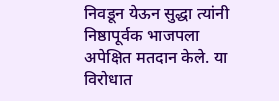निवडून येऊन सुद्धा त्यांनी निष्ठापूर्वक भाजपला अपेक्षित मतदान केले. या विरोधात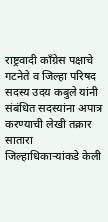राष्ट्रवादी काँग्रेस पक्षाचे गटनेते व जिल्हा परिषद सदस्य उदय कबुले यांनी संबंधित सदस्यांना अपात्र करण्याची लेखी तक्रार सातारा जिल्हाधिकाऱ्यांकडे केली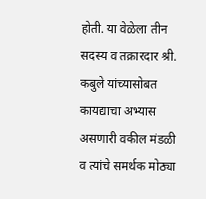होती. या वेळेला तीन सदस्य व तक्रारदार श्री. कबुले यांच्यासोबत कायद्याचा अभ्यास असणारी वकील मंडळी व त्यांचे समर्थक मोठ्या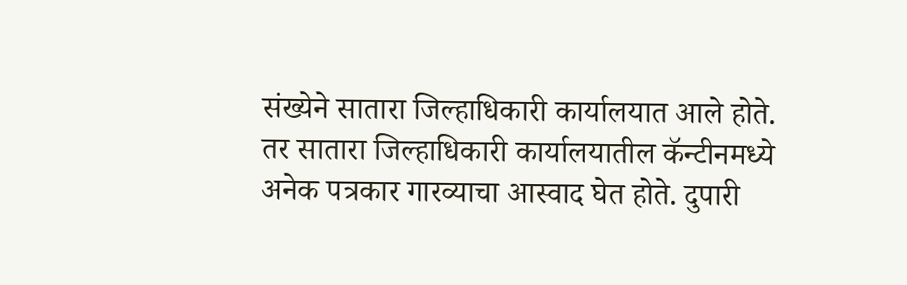संख्येने सातारा जिल्हाधिकारी कार्यालयात आले होते. तर सातारा जिल्हाधिकारी कार्यालयातील कॅन्टीनमध्ये अनेक पत्रकार गारव्याचा आस्वाद घेत होते. दुपारी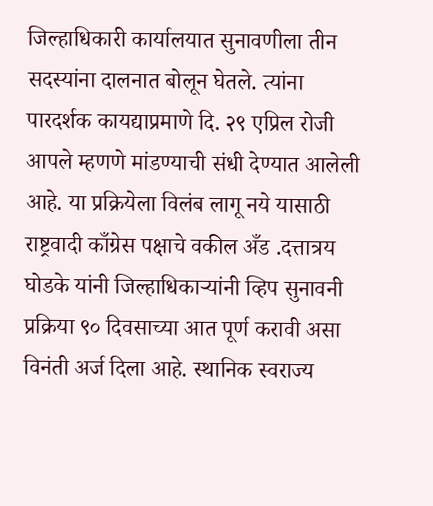जिल्हाधिकारी कार्यालयात सुनावणीला तीन सदस्यांना दालनात बोलून घेतले. त्यांना पारदर्शक कायद्याप्रमाणे दि. २९ एप्रिल रोजी आपले म्हणणे मांडण्याची संधी देण्यात आलेली आहे. या प्रक्रियेला विलंब लागू नये यासाठी राष्ट्रवादी काँग्रेस पक्षाचे वकील अँड .दत्तात्रय घोडके यांनी जिल्हाधिकाऱ्यांनी व्हिप सुनावनी प्रक्रिया ९० दिवसाच्या आत पूर्ण करावी असा विनंती अर्ज दिला आहे. स्थानिक स्वराज्य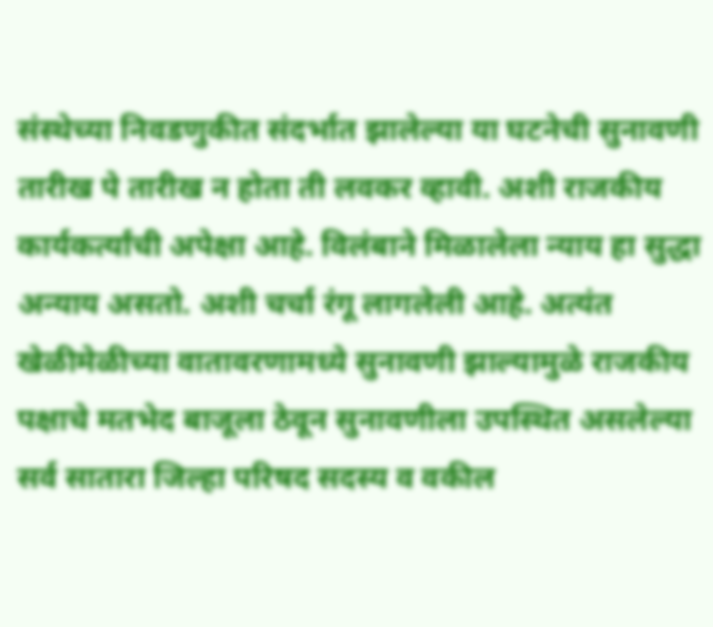संस्थेच्या निवडणुकीत संदर्भात झालेल्या या घटनेची सुनावणी तारीख पे तारीख न होता ती लवकर व्हावी. अशी राजकीय कार्यकर्त्यांची अपेक्षा आहे. विलंबाने मिळालेला न्याय हा सुद्धा अन्याय असतो. अशी चर्चा रंगू लागलेली आहे. अत्यंत खेळीमेळीच्या वातावरणामध्ये सुनावणी झाल्यामुळे राजकीय पक्षाचे मतभेद बाजूला ठेवून सुनावणीला उपस्थित असलेल्या सर्व सातारा जिल्हा परिषद सदस्य व वकील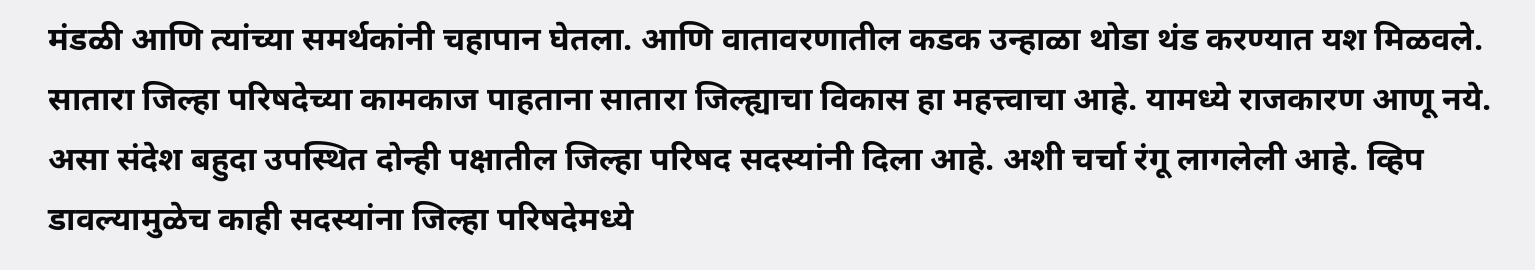मंडळी आणि त्यांच्या समर्थकांनी चहापान घेतला. आणि वातावरणातील कडक उन्हाळा थोडा थंड करण्यात यश मिळवले. सातारा जिल्हा परिषदेच्या कामकाज पाहताना सातारा जिल्ह्याचा विकास हा महत्त्वाचा आहे. यामध्ये राजकारण आणू नये. असा संदेश बहुदा उपस्थित दोन्ही पक्षातील जिल्हा परिषद सदस्यांनी दिला आहे. अशी चर्चा रंगू लागलेली आहे. व्हिप डावल्यामुळेच काही सदस्यांना जिल्हा परिषदेमध्ये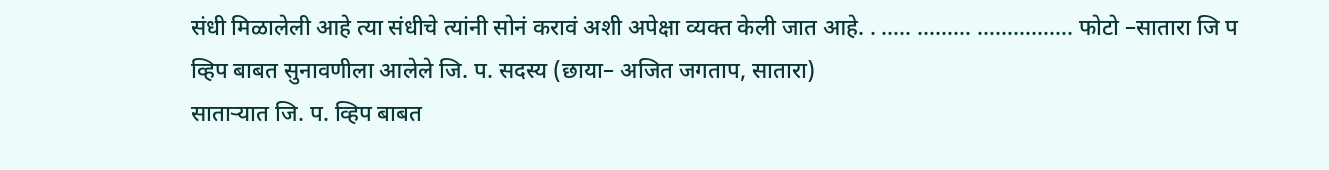संधी मिळालेली आहे त्या संधीचे त्यांनी सोनं करावं अशी अपेक्षा व्यक्त केली जात आहे. . ….. ……… ……………. फोटो –सातारा जि प व्हिप बाबत सुनावणीला आलेले जि. प. सदस्य (छाया– अजित जगताप, सातारा)
साताऱ्यात जि. प. व्हिप बाबत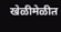खेळीमेळीत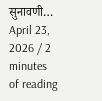सुनावणी…
April 23, 2026 / 2 minutes of reading